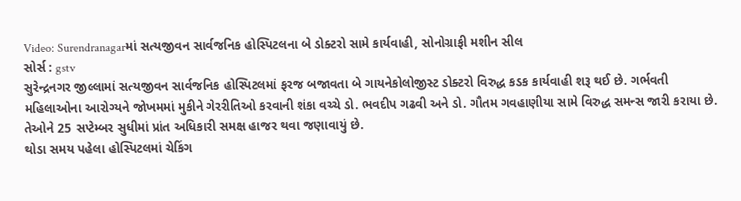Video: Surendranagarમાં સત્યજીવન સાર્વજનિક હોસ્પિટલના બે ડોક્ટરો સામે કાર્યવાહી, સોનોગ્રાફી મશીન સીલ
સોર્સ : gstv
સુરેન્દ્રનગર જીલ્લામાં સત્યજીવન સાર્વજનિક હોસ્પિટલમાં ફરજ બજાવતા બે ગાયનેકોલોજીસ્ટ ડોક્ટરો વિરુદ્ધ કડક કાર્યવાહી શરૂ થઈ છે. ગર્ભવતી મહિલાઓના આરોગ્યને જોખમમાં મુકીને ગેરરીતિઓ કરવાની શંકા વચ્ચે ડો. ભવદીપ ગઢવી અને ડો. ગૌતમ ગવહાણીયા સામે વિરુદ્ધ સમન્સ જારી કરાયા છે. તેઓને 25 સપ્ટેમ્બર સુધીમાં પ્રાંત અધિકારી સમક્ષ હાજર થવા જણાવાયું છે.
થોડા સમય પહેલા હોસ્પિટલમાં ચેકિંગ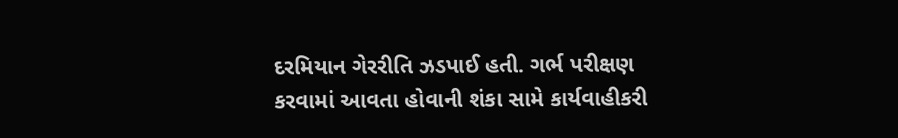દરમિયાન ગેરરીતિ ઝડપાઈ હતી. ગર્ભ પરીક્ષણ કરવામાં આવતા હોવાની શંકા સામે કાર્યવાહીકરી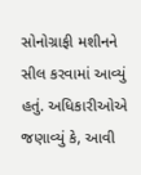સોનોગ્રાફી મશીનને સીલ કરવામાં આવ્યું હતું. અધિકારીઓએ જણાવ્યું કે, આવી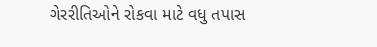ગેરરીતિઓને રોકવા માટે વધુ તપાસ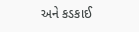અને કડકાઈ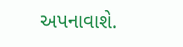અપનાવાશે.